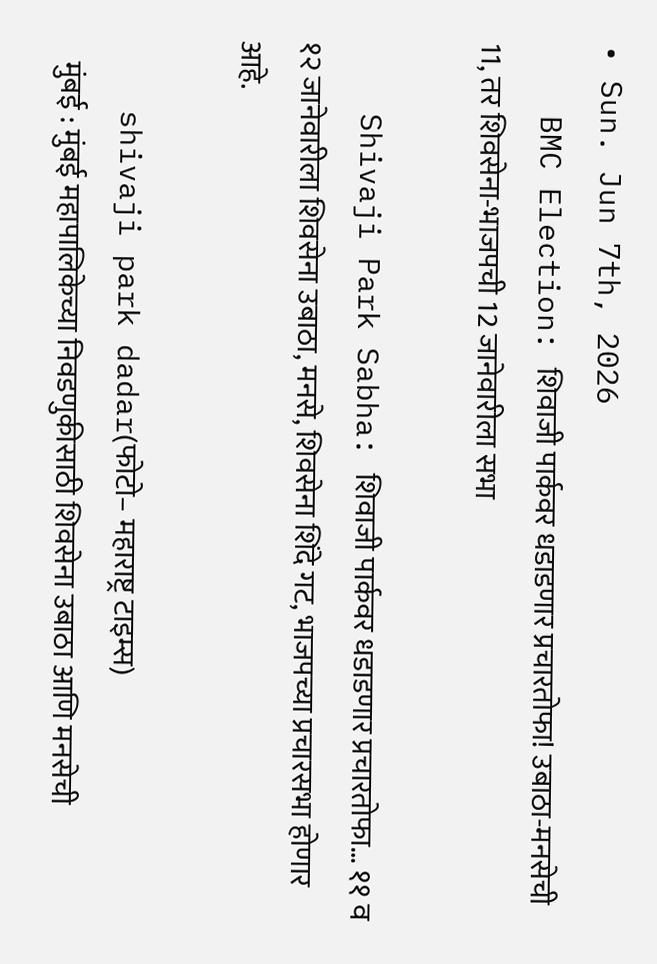• Sun. Jun 7th, 2026
    BMC Election: शिवाजी पार्कवर धडाडणार प्रचारतोफा! उबाठा-मनसेची 11, तर शिवसेना-भाजपची 12 जानेवारीला सभा

    Shivaji Park Sabha: शिवाजी पार्कवर धडाडणार प्रचारतोफा… ११ व १२ जानेवारीला शिवसेना उबाठा, मनसे, शिवसेना शिंदे गट, भाजपच्या प्रचारसभा होणार आहे.

    shivaji park dadar(फोटो– महाराष्ट्र टाइम्स)
    मुंबई : मुंबई महापालिकेच्या निवडणुकीसाठी शिवसेना उबाठा आणि मनसेची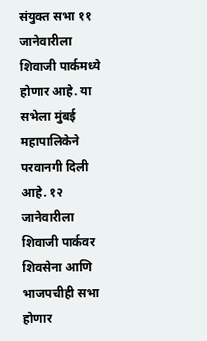संयुक्त सभा ११ जानेवारीला शिवाजी पार्कमध्ये होणार आहे. या सभेला मुंबई महापालिकेने परवानगी दिली आहे. १२ जानेवारीला शिवाजी पार्कवर शिवसेना आणि भाजपचीही सभा होणार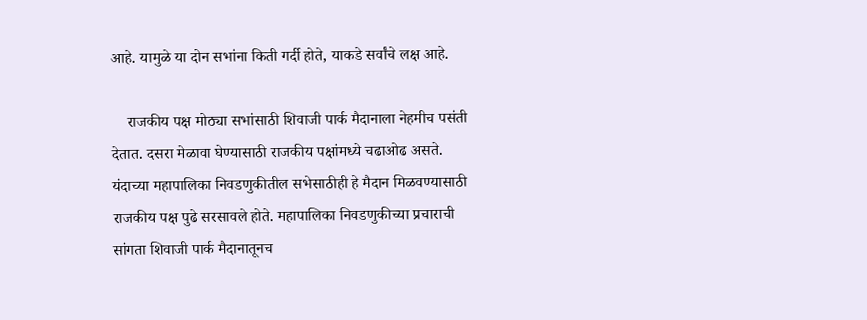आहे. यामुळे या दोन सभांना किती गर्दी होते, याकडे सर्वांचे लक्ष आहे.

    राजकीय पक्ष मोठ्या सभांसाठी शिवाजी पार्क मैदानाला नेहमीच पसंती देतात. दसरा मेळावा घेण्यासाठी राजकीय पक्षांमध्ये चढाओढ असते. यंदाच्या महापालिका निवडणुकीतील सभेसाठीही हे मैदान मिळवण्यासाठी राजकीय पक्ष पुढे सरसावले होते. महापालिका निवडणुकीच्या प्रचाराची सांगता शिवाजी पार्क मैदानातूनच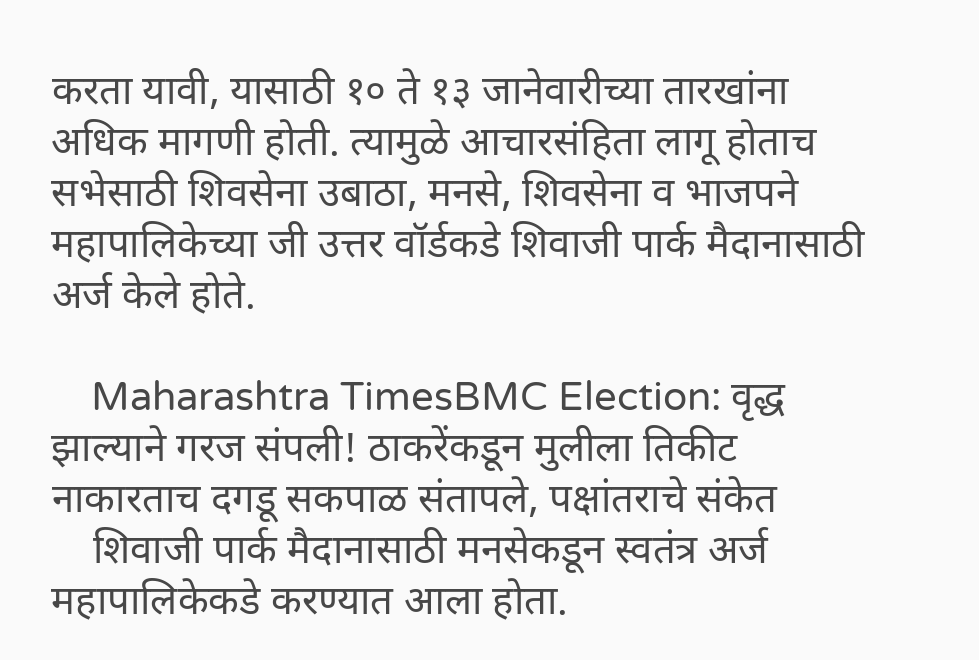करता यावी, यासाठी १० ते १३ जानेवारीच्या तारखांना अधिक मागणी होती. त्यामुळे आचारसंहिता लागू होताच सभेसाठी शिवसेना उबाठा, मनसे, शिवसेना व भाजपने महापालिकेच्या जी उत्तर वॉर्डकडे शिवाजी पार्क मैदानासाठी अर्ज केले होते.

    Maharashtra TimesBMC Election: वृद्ध झाल्याने गरज संपली! ठाकरेंकडून मुलीला तिकीट नाकारताच दगडू सकपाळ संतापले, पक्षांतराचे संकेत
    शिवाजी पार्क मैदानासाठी मनसेकडून स्वतंत्र अर्ज महापालिकेकडे करण्यात आला होता.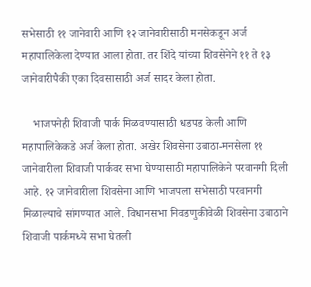सभेसाठी ११ जानेवारी आणि १२ जानेवारीसाठी मनसेकडून अर्ज महापालिकेला देण्यात आला होता. तर शिंदे यांच्या शिवसेनेने ११ ते १३ जानेवारीपैकी एका दिवसासाठी अर्ज सादर केला होता.

    भाजपनेही शिवाजी पार्क मिळवण्यासाठी धडपड केली आणि महापालिकेकडे अर्ज केला होता. अखेर शिवसेना उबाठा-मनसेला ११ जानेवारीला शिवाजी पार्कवर सभा घेण्यासाठी महापालिकेने परवानगी दिली आहे. १२ जानेवारीला शिवसेना आणि भाजपला सभेसाठी परवानगी मिळाल्याचे सांगण्यात आले. विधानसभा निवडणुकीवेळी शिवसेना उबाठाने शिवाजी पार्कमध्ये सभा घेतली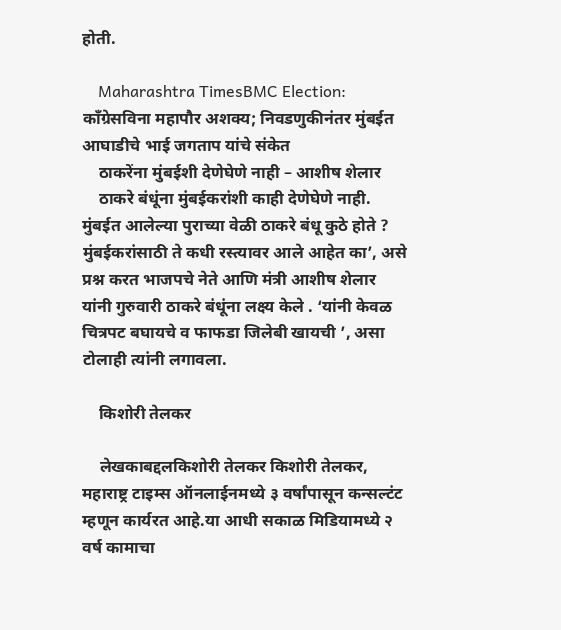होती.

    Maharashtra TimesBMC Election: काँग्रेसविना महापौर अशक्य; निवडणुकीनंतर मुंबईत आघाडीचे भाई जगताप यांचे संकेत
    ठाकरेंना मुंबईशी देणेघेणे नाही – आशीष शेलार
    ठाकरे बंधूंना मुंबईकरांशी काही देणेघेणे नाही. मुंबईत आलेल्या पुराच्या वेळी ठाकरे बंधू कुठे होते ? मुंबईकरांसाठी ते कधी रस्त्यावर आले आहेत का’, असे प्रश्न करत भाजपचे नेते आणि मंत्री आशीष शेलार यांनी गुरुवारी ठाकरे बंधूंना लक्ष्य केले . ‘यांनी केवळ चित्रपट बघायचे व फाफडा जिलेबी खायची ’, असा टोलाही त्यांनी लगावला.

    किशोरी तेलकर

    लेखकाबद्दलकिशोरी तेलकर किशोरी तेलकर, महाराष्ट्र टाइम्स ऑनलाईनमध्ये ३ वर्षांपासून कन्सल्टंट म्हणून कार्यरत आहे.या आधी सकाळ मिडियामध्ये २ वर्ष कामाचा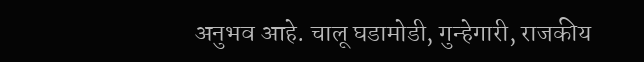अनुभव आहे. चालू घडामोडी, गुन्हेगारी, राजकीय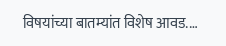विषयांच्या बातम्यांत विशेष आवड.…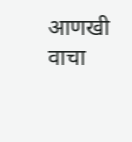आणखी वाचा